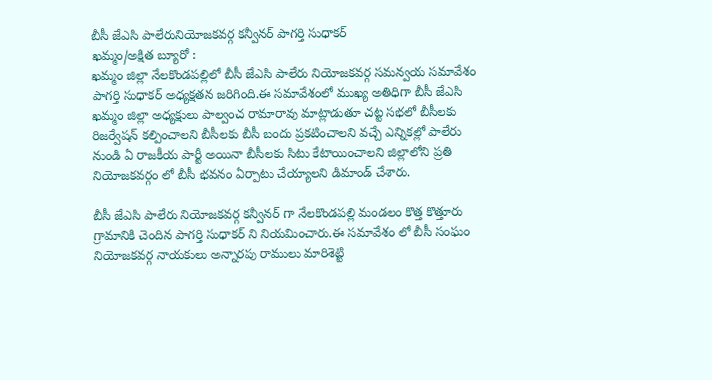బీసీ జేఎసి పాలేరునియోజకవర్గ కన్వీనర్ పాగర్తి సుధాకర్
ఖమ్మం/అక్షిత బ్యూరో :
ఖమ్మం జిల్లా నేలకొండపల్లిలో బీసీ జేఎసి పాలేరు నియోజకవర్గ సమన్వయ సమావేశం పాగర్తి సుధాకర్ అధ్యక్షతన జరిగింది.ఈ సమావేశంలో ముఖ్య అతిధిగా బీసీ జేఎసి ఖమ్మం జిల్లా అధ్యక్షులు పాల్వంచ రామారావు మాట్లాడుతూ చట్ట సభలో బీసీలకు రిజర్వేషన్ కల్పించాలని బీసీలకు బీసీ బందు ప్రకటించాలని వచ్చే ఎన్నికల్లో పాలేరు నుండి ఏ రాజకీయ పార్టీ అయినా బీసీలకు సిటు కేటాయించాలని జిల్లాలోని ప్రతి నియోజకవర్గం లో బీసీ భవనం ఏర్పాటు చేయ్యాలని డిమాండ్ చేశారు.

బీసీ జేఎసి పాలేరు నియోజకవర్గ కన్వీనర్ గా నేలకొండపల్లి మండలం కొత్త కొత్తూరు గ్రామానికి చెందిన పాగర్తి సుధాకర్ ని నియమించారు.ఈ సమావేశం లో బీసీ సంఘం నియోజకవర్గ నాయకులు అన్నారపు రాములు మారిశెట్టి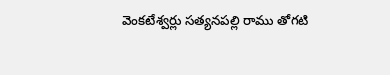వెంకటేశ్వర్లు సత్యనపల్లి రాము తోగటి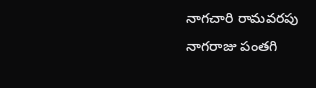నాగచారి రామవరపు నాగరాజు పంతగి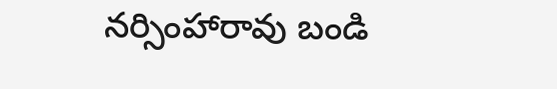నర్సింహారావు బండి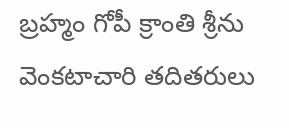బ్రహ్మం గోపీ క్రాంతి శ్రీను వెంకటాచారి తదితరులు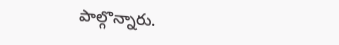పాల్గొన్నారు.